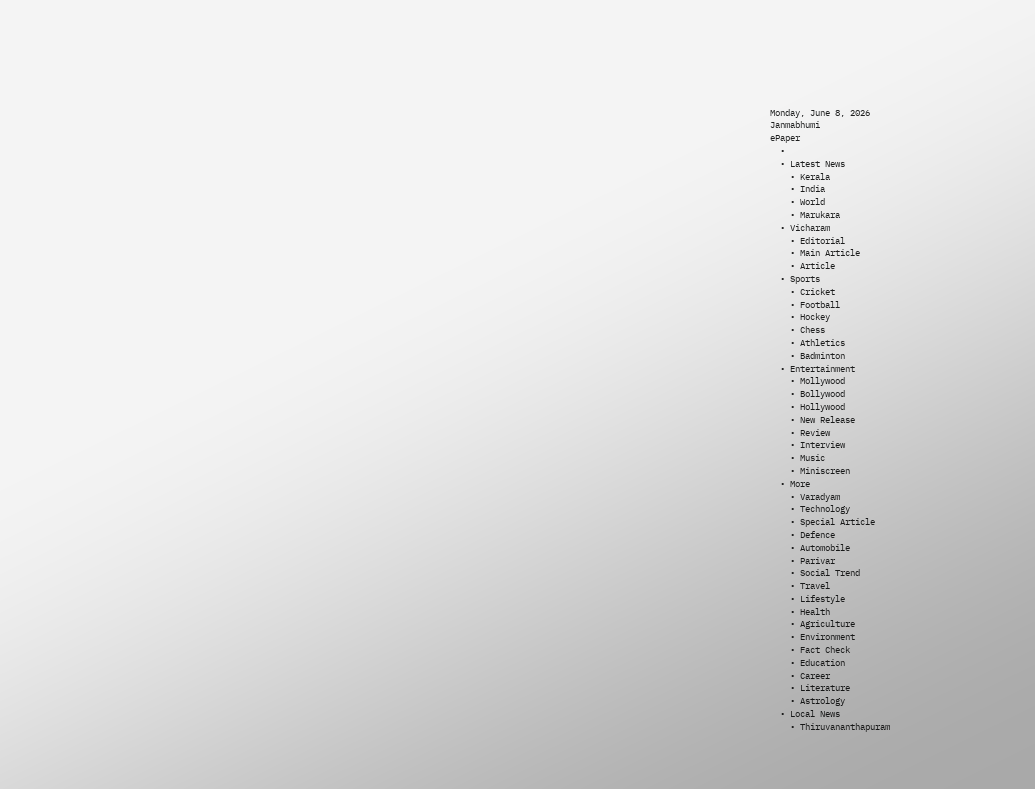Monday, June 8, 2026
Janmabhumi
ePaper
  •
  • Latest News
    • Kerala
    • India
    • World
    • Marukara
  • Vicharam
    • Editorial
    • Main Article
    • Article
  • Sports
    • Cricket
    • Football
    • Hockey
    • Chess
    • Athletics
    • Badminton
  • Entertainment
    • Mollywood
    • Bollywood
    • Hollywood
    • New Release
    • Review
    • Interview
    • Music
    • Miniscreen
  • More
    • Varadyam
    • Technology
    • Special Article
    • Defence
    • Automobile
    • Parivar
    • Social Trend
    • Travel
    • Lifestyle
    • Health
    • Agriculture
    • Environment
    • Fact Check
    • Education
    • Career
    • Literature
    • Astrology
  • Local News
    • Thiruvananthapuram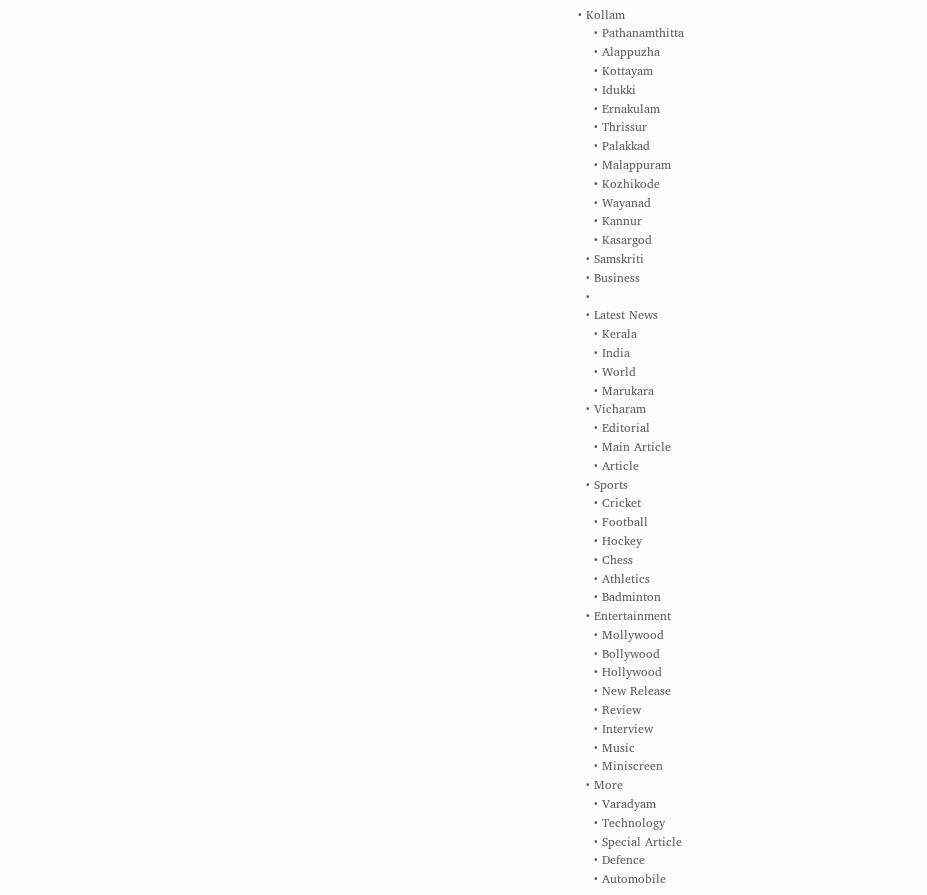• Kollam
    • Pathanamthitta
    • Alappuzha
    • Kottayam
    • Idukki
    • Ernakulam
    • Thrissur
    • Palakkad
    • Malappuram
    • Kozhikode
    • Wayanad
    • Kannur
    • Kasargod
  • Samskriti
  • Business
  •
  • Latest News
    • Kerala
    • India
    • World
    • Marukara
  • Vicharam
    • Editorial
    • Main Article
    • Article
  • Sports
    • Cricket
    • Football
    • Hockey
    • Chess
    • Athletics
    • Badminton
  • Entertainment
    • Mollywood
    • Bollywood
    • Hollywood
    • New Release
    • Review
    • Interview
    • Music
    • Miniscreen
  • More
    • Varadyam
    • Technology
    • Special Article
    • Defence
    • Automobile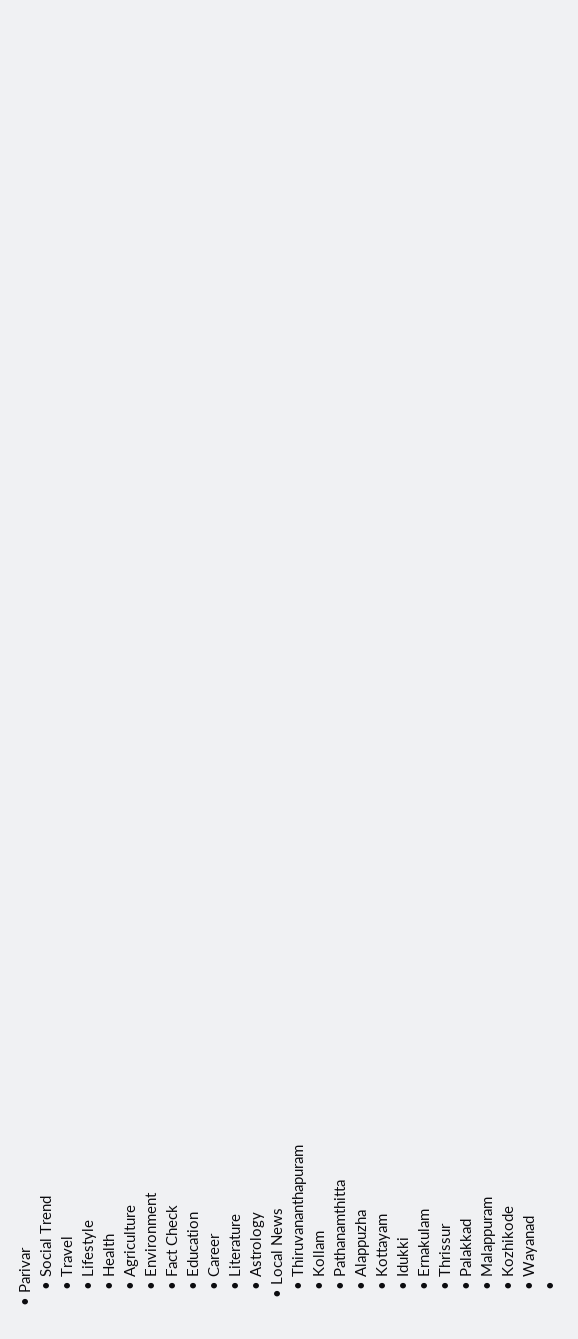• Parivar
    • Social Trend
    • Travel
    • Lifestyle
    • Health
    • Agriculture
    • Environment
    • Fact Check
    • Education
    • Career
    • Literature
    • Astrology
  • Local News
    • Thiruvananthapuram
    • Kollam
    • Pathanamthitta
    • Alappuzha
    • Kottayam
    • Idukki
    • Ernakulam
    • Thrissur
    • Palakkad
    • Malappuram
    • Kozhikode
    • Wayanad
    •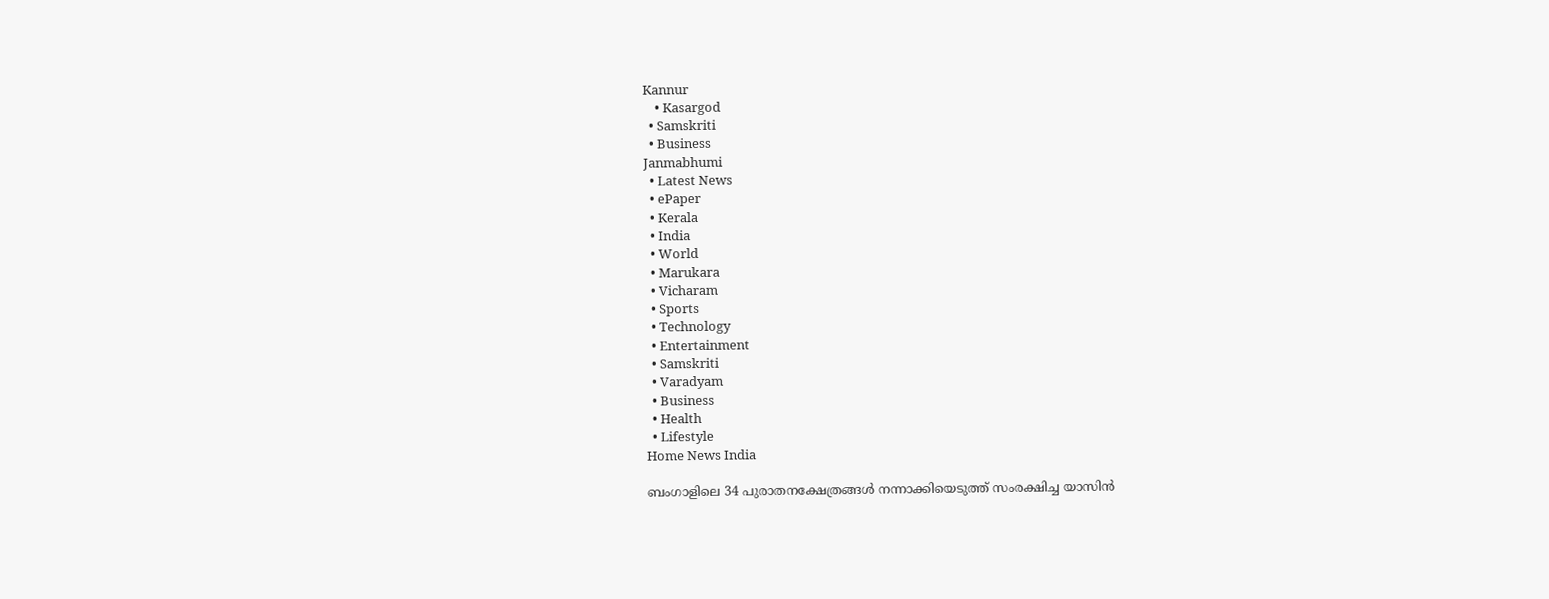Kannur
    • Kasargod
  • Samskriti
  • Business
Janmabhumi
  • Latest News
  • ePaper
  • Kerala
  • India
  • World
  • Marukara
  • Vicharam
  • Sports
  • Technology
  • Entertainment
  • Samskriti
  • Varadyam
  • Business
  • Health
  • Lifestyle
Home News India

ബംഗാളിലെ 34 പുരാതനക്ഷേത്രങ്ങള്‍ നന്നാക്കിയെടുത്ത് സംരക്ഷിച്ച യാസിന്‍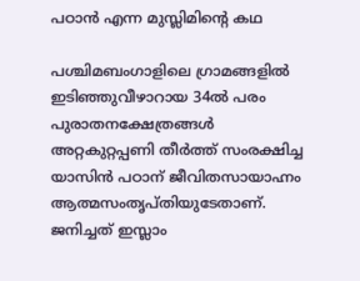പഠാന്‍ എന്ന മുസ്ലിമിന്റെ കഥ

പശ്ചിമബംഗാളിലെ ഗ്രാമങ്ങളില്‍ ഇടിഞ്ഞുവീഴാറായ 34ല്‍ പരം പുരാതനക്ഷേത്രങ്ങള്‍ അറ്റകുറ്റപ്പണി തീര്‍ത്ത് സംരക്ഷിച്ച യാസിന്‍ പഠാന് ജീവിതസായാഹ്നം ആത്മസംതൃപ്തിയുടേതാണ്. ജനിച്ചത് ഇസ്ലാം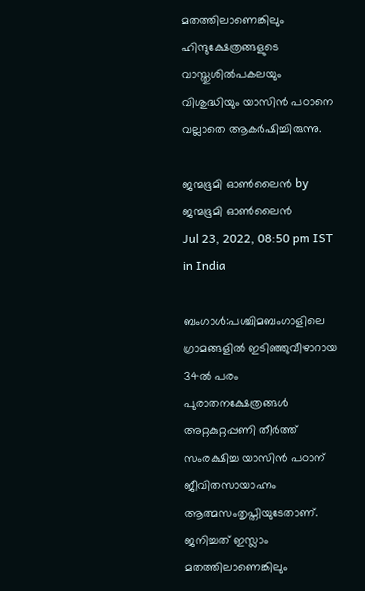മതത്തിലാണെങ്കിലും ഹിന്ദുക്ഷേത്രങ്ങളുടെ വാസ്തുശില്‍പകലയും വിശുദ്ധിയും യാസിന്‍ പഠാനെ വല്ലാതെ ആകര്‍ഷിച്ചിരുന്നു.

ജന്മഭൂമി ഓണ്‍ലൈന്‍ by ജന്മഭൂമി ഓണ്‍ലൈന്‍
Jul 23, 2022, 08:50 pm IST
in India

ബംഗാള്‍:പശ്ചിമബംഗാളിലെ ഗ്രാമങ്ങളില്‍ ഇടിഞ്ഞുവീഴാറായ 34ല്‍ പരം പുരാതനക്ഷേത്രങ്ങള്‍ അറ്റകുറ്റപ്പണി തീര്‍ത്ത് സംരക്ഷിച്ച യാസിന്‍ പഠാന് ജീവിതസായാഹ്നം ആത്മസംതൃപ്തിയുടേതാണ്. ജനിച്ചത് ഇസ്ലാം മതത്തിലാണെങ്കിലും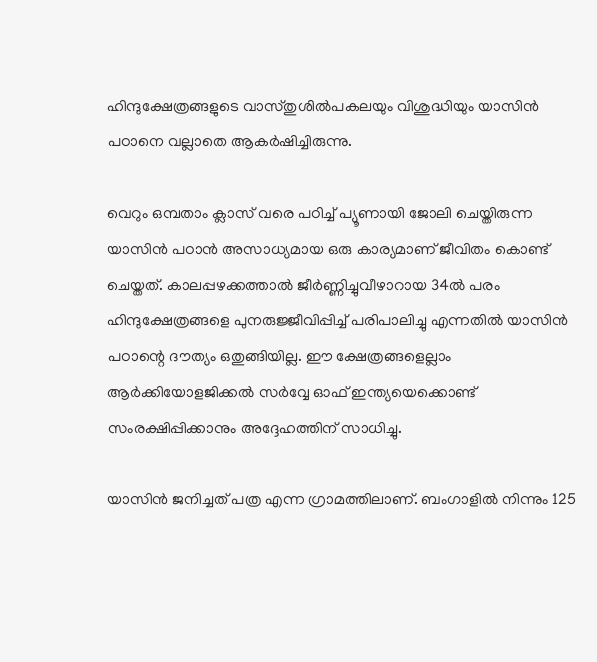ഹിന്ദുക്ഷേത്രങ്ങളുടെ വാസ്തുശില്‍പകലയും വിശുദ്ധിയും യാസിന്‍ പഠാനെ വല്ലാതെ ആകര്‍ഷിച്ചിരുന്നു.

വെറും ഒമ്പതാം ക്ലാസ് വരെ പഠിച്ച് പ്യൂണായി ജോലി ചെയ്തിരുന്ന യാസിന്‍ പഠാന്‍ അസാധ്യമായ ഒരു കാര്യമാണ് ജീവിതം കൊണ്ട് ചെയ്തത്. കാലപ്പഴക്കത്താല്‍ ജീര്‍ണ്ണിച്ചുവീഴാറായ 34ല്‍ പരം ഹിന്ദുക്ഷേത്രങ്ങളെ പുനരുജ്ജീവിപ്പിച്ച് പരിപാലിച്ചു എന്നതില്‍ യാസിന്‍ പഠാന്റെ ദൗത്യം ഒതുങ്ങിയില്ല. ഈ ക്ഷേത്രങ്ങളെല്ലാം ആര്‍ക്കിയോളജിക്കല്‍ സര്‍വ്വേ ഓഫ് ഇന്ത്യയെക്കൊണ്ട് സംരക്ഷിപ്പിക്കാനും അദ്ദേഹത്തിന് സാധിച്ചു.

യാസിന്‍ ജനിച്ചത് പത്ര എന്ന ഗ്രാമത്തിലാണ്. ബംഗാളില്‍ നിന്നും 125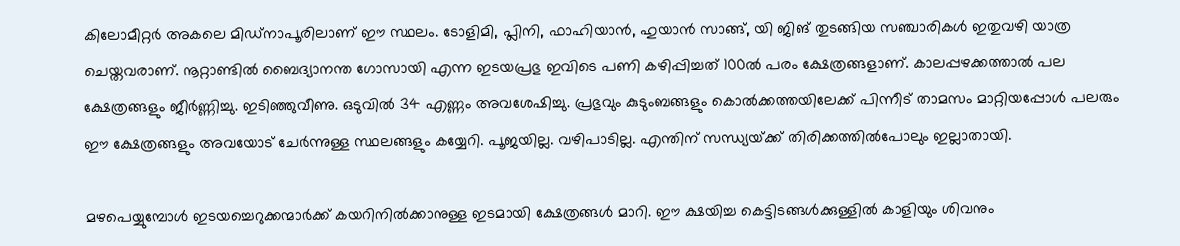കിലോമീറ്റര്‍ അകലെ മിഡ്നാപൂരിലാണ് ഈ സ്ഥലം. ടോളിമി, പ്ലിനി, ഫാഹിയാന്‍, ഹുയാന്‍ സാങ്ങ്, യി ജിങ് തുടങ്ങിയ സഞ്ചാരികള്‍ ഇതുവഴി യാത്ര ചെയ്തവരാണ്. നൂറ്റാണ്ടില്‍ ബൈദ്യാനന്ത ഗോസായി എന്ന ഇടയപ്രഭു ഇവിടെ പണി കഴിപ്പിച്ചത് 100ല്‍ പരം ക്ഷേത്രങ്ങളാണ്. കാലപ്പഴക്കത്താല്‍ പല ക്ഷേത്രങ്ങളും ജീര്‍ണ്ണിച്ചു. ഇടിഞ്ഞുവീണു. ഒടുവില്‍ 34 എണ്ണം അവശേഷിച്ചു. പ്രഭുവും കുടുംബങ്ങളും കൊല്‍ക്കത്തയിലേക്ക് പിന്നീട് താമസം മാറ്റിയപ്പോള്‍ പലരും ഈ ക്ഷേത്രങ്ങളും അവയോട് ചേര്‍ന്നുള്ള സ്ഥലങ്ങളും കയ്യേറി. പൂജയില്ല. വഴിപാടില്ല. എന്തിന് സന്ധ്യയ്‌ക്ക് തിരിക്കത്തില്‍പോലും ഇല്ലാതായി.

മഴപെയ്യുമ്പോള്‍ ഇടയച്ചെറുക്കന്മാര്‍ക്ക് കയറിനില്‍ക്കാനുള്ള ഇടമായി ക്ഷേത്രങ്ങള്‍ മാറി. ഈ ക്ഷയിച്ച കെട്ടിടങ്ങള്‍ക്കുള്ളില്‍ കാളിയും ശിവനും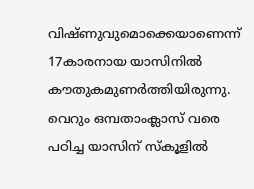വിഷ്ണുവുമൊക്കെയാണെന്ന് 17കാരനായ യാസിനില്‍ കൗതുകമുണര്‍ത്തിയിരുന്നു. വെറും ഒമ്പതാംക്ലാസ് വരെ പഠിച്ച യാസിന് സ്കൂളില്‍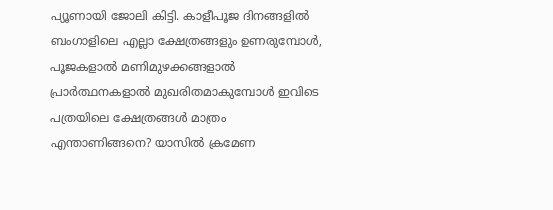പ്യൂണായി ജോലി കിട്ടി. കാളീപൂജ ദിനങ്ങളില്‍ ബംഗാളിലെ എല്ലാ ക്ഷേത്രങ്ങളും ഉണരുമ്പോള്‍, പൂജകളാല്‍ മണിമുഴക്കങ്ങളാല്‍ പ്രാര്‍ത്ഥനകളാല്‍ മുഖരിതമാകുമ്പോള്‍ ഇവിടെ പത്രയിലെ ക്ഷേത്രങ്ങള്‍ മാത്രം എന്താണിങ്ങനെ? യാസില്‍ ക്രമേണ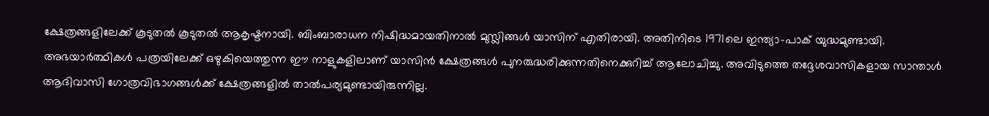ക്ഷേത്രങ്ങളിലേക്ക് കൂടുതല്‍ കൂടുതല്‍ ആകൃഷ്ടനായി. ബിംബാരാധന നിഷിദ്ധമായതിനാല്‍ മുസ്ലിങ്ങള്‍ യാസിന് എതിരായി. അതിനിടെ 1971ലെ ഇന്ത്യാ-പാക് യുദ്ധമുണ്ടായി. അഭയാര്‍ത്ഥികള്‍ പത്രയിലേക്ക് ഒഴുകിയെത്തുന്ന ഈ നാളുകളിലാണ് യാസിന്‍ ക്ഷേത്രങ്ങള്‍ പുനരുദ്ധരിക്കുന്നതിനെക്കുറിച്ച് ആലോചിച്ചു. അവിടുത്തെ തദ്ദേശവാസികളായ സാന്താള്‍ ആദിവാസി ഗോത്രവിഭാഗങ്ങള്‍ക്ക് ക്ഷേത്രങ്ങളില്‍ താല്‍പര്യമുണ്ടായിരുന്നില്ല.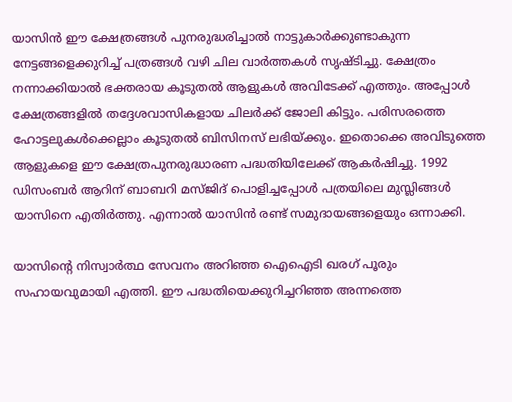യാസിന്‍ ഈ ക്ഷേത്രങ്ങള്‍ പുനരുദ്ധരിച്ചാല്‍ നാട്ടുകാര്‍ക്കുണ്ടാകുന്ന നേട്ടങ്ങളെക്കുറിച്ച് പത്രങ്ങള്‍ വഴി ചില വാര്‍ത്തകള്‍ സൃഷ്ടിച്ചു. ക്ഷേത്രം നന്നാക്കിയാല്‍ ഭക്തരായ കൂടുതല്‍ ആളുകള്‍ അവിടേക്ക് എത്തും. അപ്പോള്‍ ക്ഷേത്രങ്ങളില്‍ തദ്ദേശവാസികളായ ചിലര്‍ക്ക് ജോലി കിട്ടും. പരിസരത്തെ ഹോട്ടലുകള്‍ക്കെല്ലാം കൂടുതല്‍ ബിസിനസ് ലഭിയ്‌ക്കും. ഇതൊക്കെ അവിടുത്തെ ആളുകളെ ഈ ക്ഷേത്രപുനരുദ്ധാരണ പദ്ധതിയിലേക്ക് ആകര്‍ഷിച്ചു. 1992 ഡിസംബര്‍ ആറിന് ബാബറി മസ്ജിദ് പൊളിച്ചപ്പോള്‍ പത്രയിലെ മുസ്ലിങ്ങള്‍ യാസിനെ എതിര്‍ത്തു. എന്നാല്‍ യാസിന്‍ രണ്ട് സമുദായങ്ങളെയും ഒന്നാക്കി.

യാസിന്റെ നിസ്വാര്‍ത്ഥ സേവനം അറിഞ്ഞ ഐഐടി ഖരഗ് പൂരും സഹായവുമായി എത്തി. ഈ പദ്ധതിയെക്കുറിച്ചറിഞ്ഞ അന്നത്തെ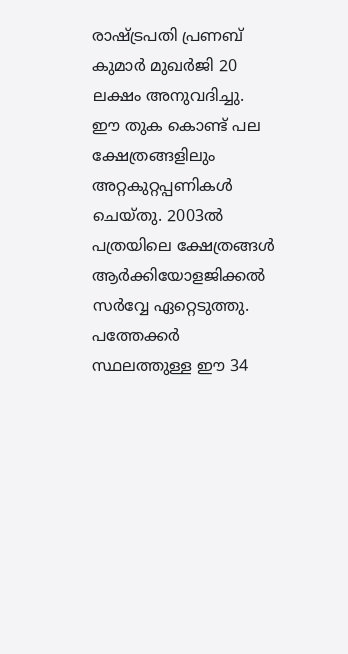രാഷ്‌ട്രപതി പ്രണബ് കുമാര്‍ മുഖര്‍ജി 20 ലക്ഷം അനുവദിച്ചു. ഈ തുക കൊണ്ട് പല ക്ഷേത്രങ്ങളിലും അറ്റകുറ്റപ്പണികള്‍ ചെയ്തു. 2003ല്‍ പത്രയിലെ ക്ഷേത്രങ്ങള്‍ ആര്‍ക്കിയോളജിക്കല്‍ സര്‍വ്വേ ഏറ്റെടുത്തു. പത്തേക്കര്‍ സ്ഥലത്തുള്ള ഈ 34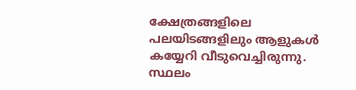ക്ഷേത്രങ്ങളിലെ പലയിടങ്ങളിലും ആളുകള്‍ കയ്യേറി വീടുവെച്ചിരുന്നു. സ്ഥലം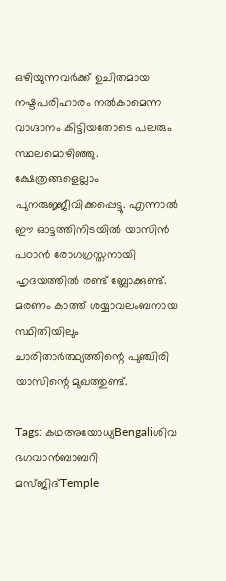ഒഴിയുന്നവര്‍ക്ക് ഉചിതമായ നഷ്ടപരിഹാരം നല്‍കാമെന്ന വാഗ്ദാനം കിട്ടിയതോടെ പലരും സ്ഥലമൊഴിഞ്ഞു. ക്ഷേത്രങ്ങളെല്ലാം പുനരുജ്ജീവിക്കപ്പെട്ടു. എന്നാല്‍ ഈ ഓട്ടത്തിനിടയില്‍ യാസിന്‍ പഠാന്‍ രോഗഗ്രസ്തനായി ഹൃദയത്തില്‍ രണ്ട് ബ്ലോക്കുണ്ട്. മരണം കാത്ത് ശയ്യാവലംബനായ സ്ഥിതിയിലും ചാരിതാര്‍ത്ഥ്യത്തിന്റെ പുഞ്ചിരി യാസിന്റെ മുഖത്തുണ്ട്.

Tags: കഥഅയോധ്യBengaliശിവ ഭഗവാന്‍ബാബറി മസ്ജിദ്Temple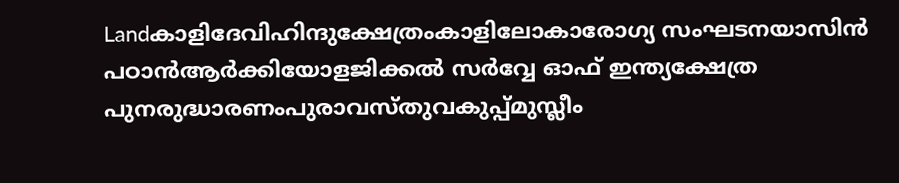Landകാളിദേവിഹിന്ദുക്ഷേത്രംകാളിലോകാരോഗ്യ സംഘടനയാസിന്‍ പഠാന്‍ആര്‍ക്കിയോളജിക്കല്‍ സര്‍വ്വേ ഓഫ് ഇന്ത്യക്ഷേത്ര പുനരുദ്ധാരണംപുരാവസ്തുവകുപ്പ്മുസ്ലീം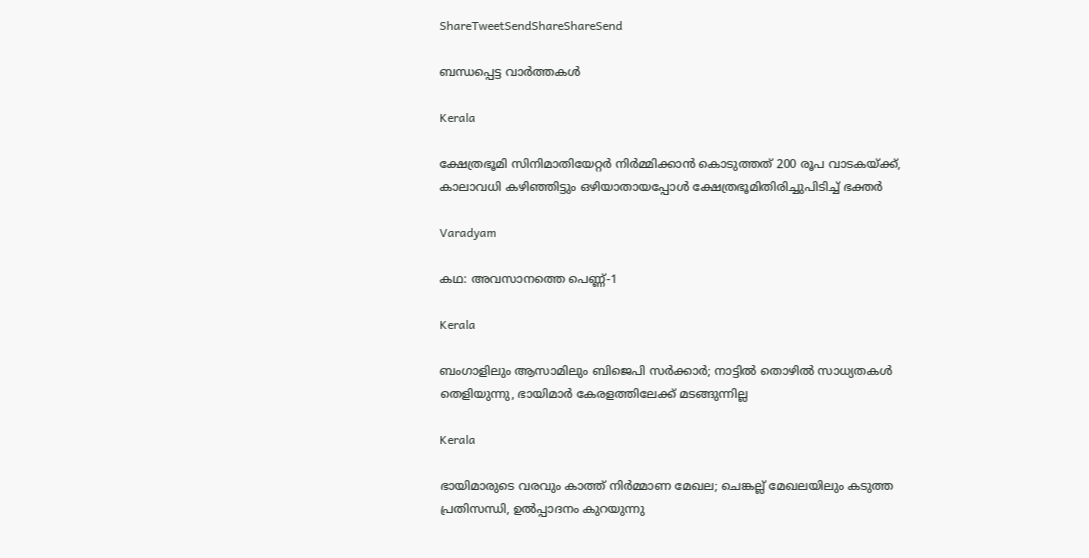ShareTweetSendShareShareSend

ബന്ധപ്പെട്ട വാര്‍ത്തകള്‍

Kerala

ക്ഷേത്രഭൂമി സിനിമാതിയേറ്റര്‍ നിര്‍മ്മിക്കാന്‍ കൊടുത്തത് 200 രൂപ വാടകയ്‌ക്ക്, കാലാവധി കഴിഞ്ഞിട്ടും ഒഴിയാതായപ്പോള്‍ ക്ഷേത്രഭൂമിതിരിച്ചുപിടിച്ച് ഭക്തര്‍

Varadyam

കഥ: അവസാനത്തെ പെണ്ണ്-1

Kerala

ബംഗാളിലും ആസാമിലും ബിജെപി സര്‍ക്കാര്‍; നാട്ടില്‍ തൊഴില്‍ സാധ്യതകള്‍ തെളിയുന്നു, ഭായിമാര്‍ കേരളത്തിലേക്ക് മടങ്ങുന്നില്ല

Kerala

ഭായിമാരുടെ വരവും കാത്ത് നിര്‍മ്മാണ മേഖല; ചെങ്കല്ല് മേഖലയിലും കടുത്ത പ്രതിസന്ധി, ഉൽപ്പാദനം കുറയുന്നു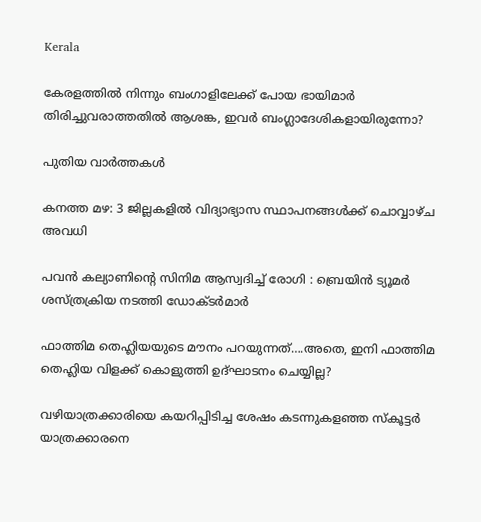Kerala

കേരളത്തില്‍ നിന്നും ബംഗാളിലേക്ക് പോയ ഭായിമാര്‍ തിരിച്ചുവരാത്തതില്‍ ആശങ്ക, ഇവര്‍ ബംഗ്ലാദേശികളായിരുന്നോ?

പുതിയ വാര്‍ത്തകള്‍

കനത്ത മഴ: 3 ജില്ലകളില്‍ വിദ്യാഭ്യാസ സ്ഥാപനങ്ങള്‍ക്ക് ചൊവ്വാഴ്ച അവധി

പവൻ കല്യാണിന്റെ സിനിമ ആസ്വദിച്ച് രോഗി : ബ്രെയിൻ ട്യൂമർ ശസ്ത്രക്രിയ നടത്തി ഡോക്ടർമാർ

ഫാത്തിമ തെഹ്ലിയയുടെ മൗനം പറയുന്നത്….അതെ, ഇനി ഫാത്തിമ തെഹ്ലിയ വിളക്ക് കൊളുത്തി ഉദ്ഘാടനം ചെയ്യില്ല?

വഴിയാത്രക്കാരിയെ കയറിപ്പിടിച്ച ശേഷം കടന്നുകളഞ്ഞ സ്‌കൂട്ടര്‍ യാത്രക്കാരനെ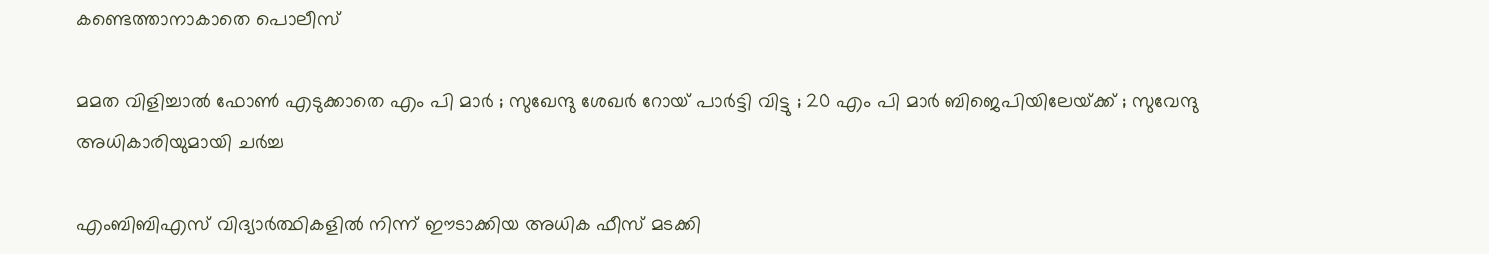കണ്ടെത്താനാകാതെ പൊലീസ്

മമത വിളിച്ചാൽ ഫോൺ എടുക്കാതെ എം പി മാർ ; സുഖേന്ദു ശേഖർ റോയ് പാർട്ടി വിട്ടു ; 20 എം പി മാർ ബിജെപിയിലേയ്‌ക്ക് ; സുവേന്ദു അധികാരിയുമായി ചർച്ച

എംബിബിഎസ് വിദ്യാര്‍ത്ഥികളില്‍ നിന്ന് ഈടാക്കിയ അധിക ഫീസ് മടക്കി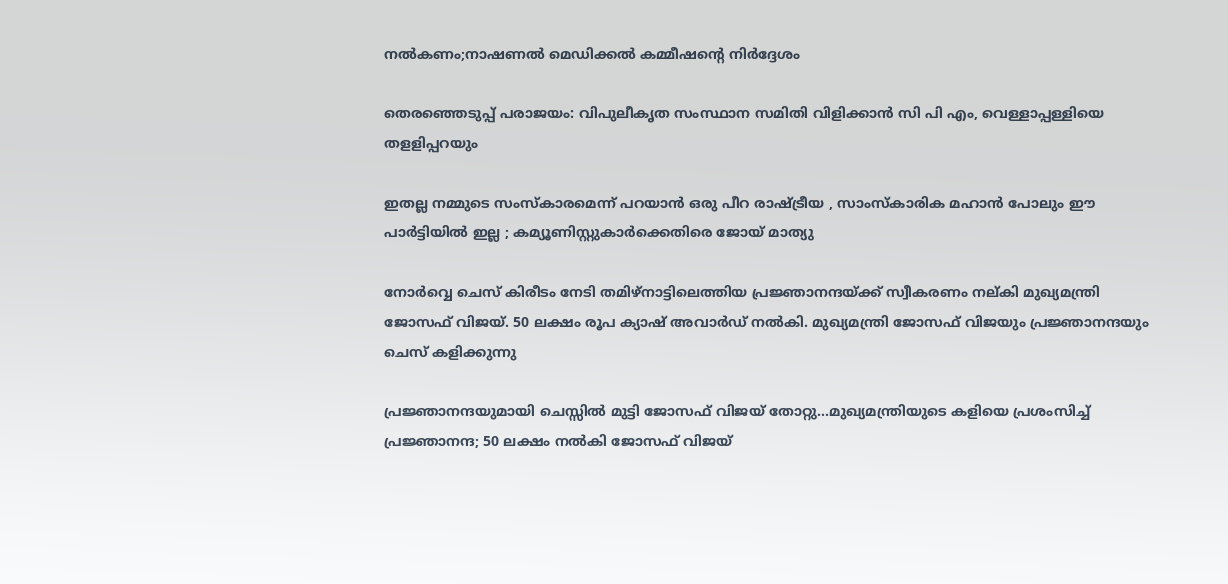നല്‍കണം;നാഷണല്‍ മെഡിക്കല്‍ കമ്മീഷന്റെ നിര്‍ദ്ദേശം

തെരഞ്ഞെടുപ്പ് പരാജയം: വിപുലീകൃത സംസ്ഥാന സമിതി വിളിക്കാന്‍ സി പി എം, വെള്ളാപ്പള്ളിയെ തളളിപ്പറയും

ഇതല്ല നമ്മുടെ സംസ്കാരമെന്ന് പറയാൻ ഒരു പീറ രാഷ്‌ട്രീയ , സാംസ്കാരിക മഹാൻ പോലും ഈ പാർട്ടിയിൽ ഇല്ല ; കമ്യൂണിസ്റ്റുകാർക്കെതിരെ ജോയ് മാത്യു

നോര്‍വ്വെ ചെസ് കിരീടം നേടി തമിഴ്നാട്ടിലെത്തിയ പ്രജ്ഞാനന്ദയ്ക്ക് സ്വീകരണം നല‍്കി മുഖ്യമന്ത്രി ജോസഫ് വിജയ്. 50 ലക്ഷം രൂപ ക്യാഷ് അവാര്‍ഡ് നല്‍കി. മുഖ്യമന്ത്രി ജോസഫ് വിജയും പ്രജ്ഞാനന്ദയും ചെസ് കളിക്കുന്നു

പ്രജ്ഞാനന്ദയുമായി ചെസ്സില്‍ മുട്ടി ജോസഫ് വിജയ് തോറ്റു…മുഖ്യമന്ത്രിയുടെ കളിയെ പ്രശംസിച്ച് പ്രജ്ഞാനന്ദ; 50 ലക്ഷം നല്‍കി ജോസഫ് വിജയ്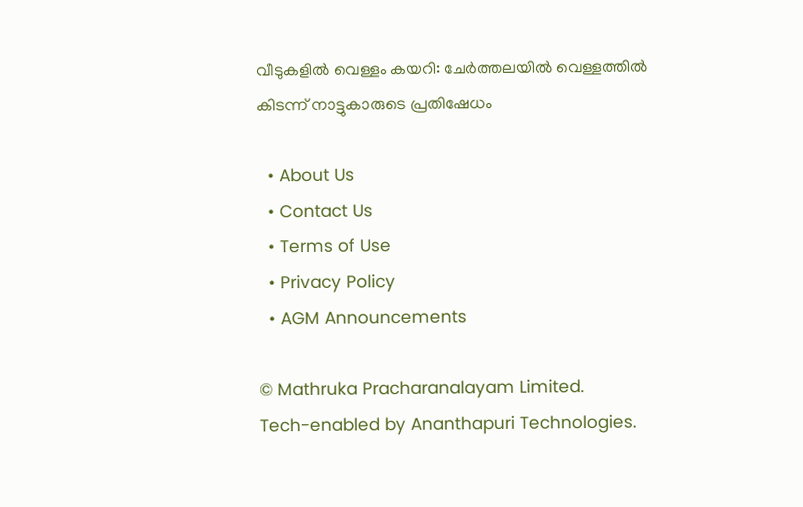വീടുകളില്‍ വെള്ളം കയറി: ചേര്‍ത്തലയില്‍ വെള്ളത്തില്‍ കിടന്ന് നാട്ടുകാരുടെ പ്രതിഷേധം

  • About Us
  • Contact Us
  • Terms of Use
  • Privacy Policy
  • AGM Announcements

© Mathruka Pracharanalayam Limited.
Tech-enabled by Ananthapuri Technologies.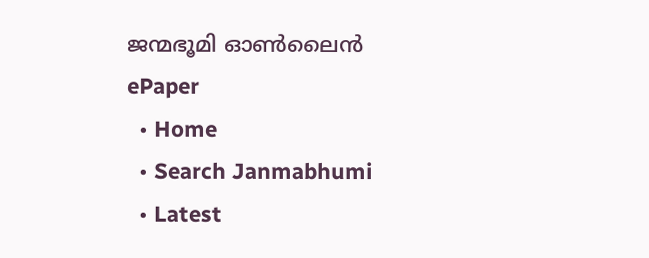ജന്മഭൂമി ഓണ്‍ലൈന്‍
ePaper
  • Home
  • Search Janmabhumi
  • Latest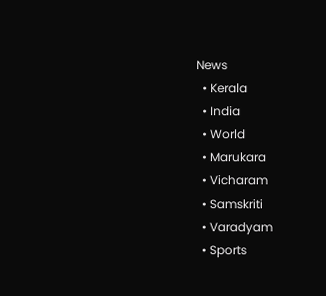News
  • Kerala
  • India
  • World
  • Marukara
  • Vicharam
  • Samskriti
  • Varadyam
  • Sports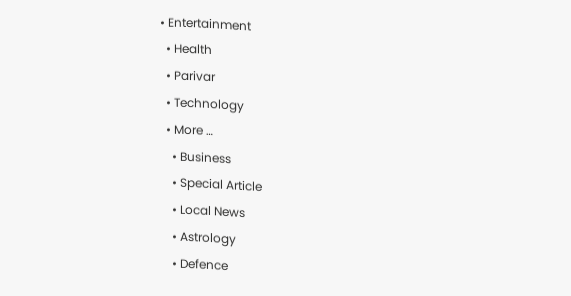• Entertainment
  • Health
  • Parivar
  • Technology
  • More …
    • Business
    • Special Article
    • Local News
    • Astrology
    • Defence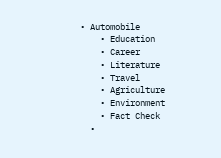• Automobile
    • Education
    • Career
    • Literature
    • Travel
    • Agriculture
    • Environment
    • Fact Check
  •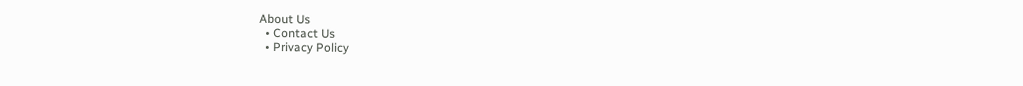About Us
  • Contact Us
  • Privacy Policy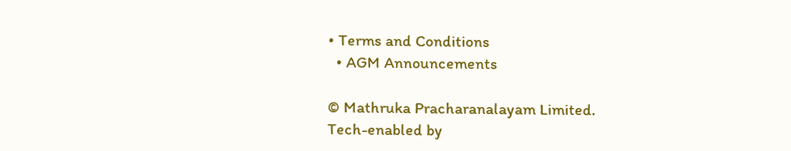• Terms and Conditions
  • AGM Announcements

© Mathruka Pracharanalayam Limited.
Tech-enabled by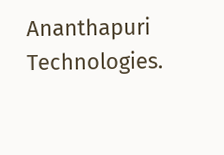Ananthapuri Technologies.